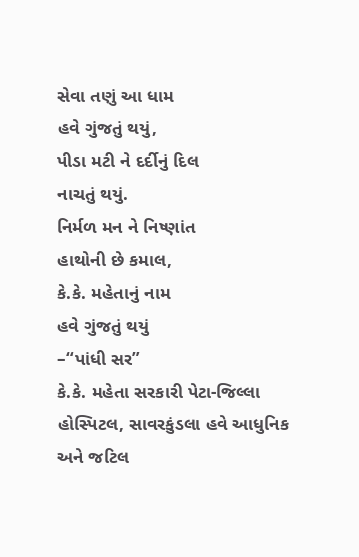સેવા તણું આ ધામ
હવે ગુંજતું થયું,
પીડા મટી ને દર્દીનું દિલ
નાચતું થયું.
નિર્મળ મન ને નિષ્ણાંત
હાથોની છે કમાલ,
કે.કે. મહેતાનું નામ
હવે ગુંજતું થયું
–“પાંધી સર”
કે.કે. મહેતા સરકારી પેટા-જિલ્લા હોસ્પિટલ, સાવરકુંડલા હવે આધુનિક અને જટિલ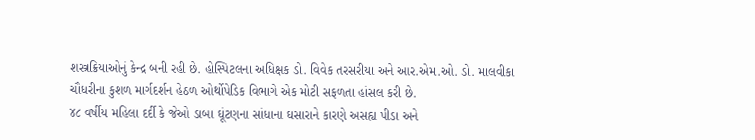શસ્ત્રક્રિયાઓનું કેન્દ્ર બની રહી છે. હોસ્પિટલના અધિક્ષક ડો. વિવેક તરસરીયા અને આર.એમ.ઓ. ડો. માલવીકા ચૌધરીના કુશળ માર્ગદર્શન હેઠળ ઓર્થોપેડિક વિભાગે એક મોટી સફળતા હાંસલ કરી છે.
૪૮ વર્ષીય મહિલા દર્દી કે જેઓ ડાબા ઘૂંટણના સાંધાના ઘસારાને કારણે અસહ્ય પીડા અને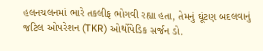હલનચલનમાં ભારે તકલીફ ભોગવી રહ્યા હતા, તેમનું ઘૂંટણ બદલવાનું જટિલ ઓપરેશન (TKR) ઓર્થોપેડિક સર્જન ડો.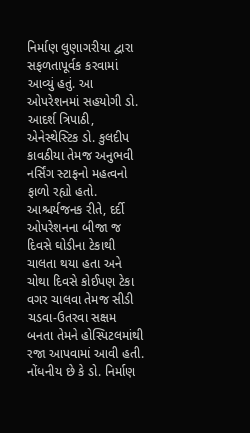નિર્માણ લુણાગરીયા દ્વારા સફળતાપૂર્વક કરવામાં આવ્યું હતું. આ ઓપરેશનમાં સહયોગી ડો. આદર્શ ત્રિપાઠી, એનેસ્થેસ્ટિક ડો. કુલદીપ કાવઠીયા તેમજ અનુભવી નર્સિંગ સ્ટાફનો મહત્વનો ફાળો રહ્યો હતો.
આશ્ચર્યજનક રીતે, દર્દી ઓપરેશનના બીજા જ દિવસે ઘોડીના ટેકાથી ચાલતા થયા હતા અને ચોથા દિવસે કોઈપણ ટેકા વગર ચાલવા તેમજ સીડી ચડવા-ઉતરવા સક્ષમ બનતા તેમને હોસ્પિટલમાંથી રજા આપવામાં આવી હતી. નોંધનીય છે કે ડો. નિર્માણ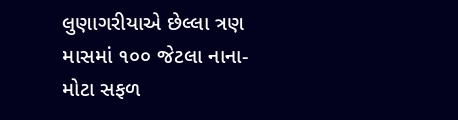લુણાગરીયાએ છેલ્લા ત્રણ માસમાં ૧૦૦ જેટલા નાના-મોટા સફળ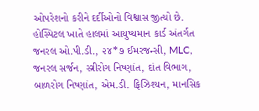ઓપરેશનો કરીને દર્દીઓનો વિશ્વાસ જીત્યો છે.
હોસ્પિટલ ખાતે હાલમાં આયુષ્યમાન કાર્ડ અંતર્ગત જનરલ ઓ.પી.ડી., ૨૪*૭ ઈમરજન્સી, MLC, જનરલ સર્જન, સ્ત્રીરોગ નિષ્ણાંત, દાંત વિભાગ, બાળરોગ નિષ્ણાંત, એમ.ડી. ફિઝિશ્યન, માનસિક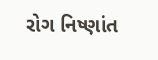રોગ નિષ્ણાંત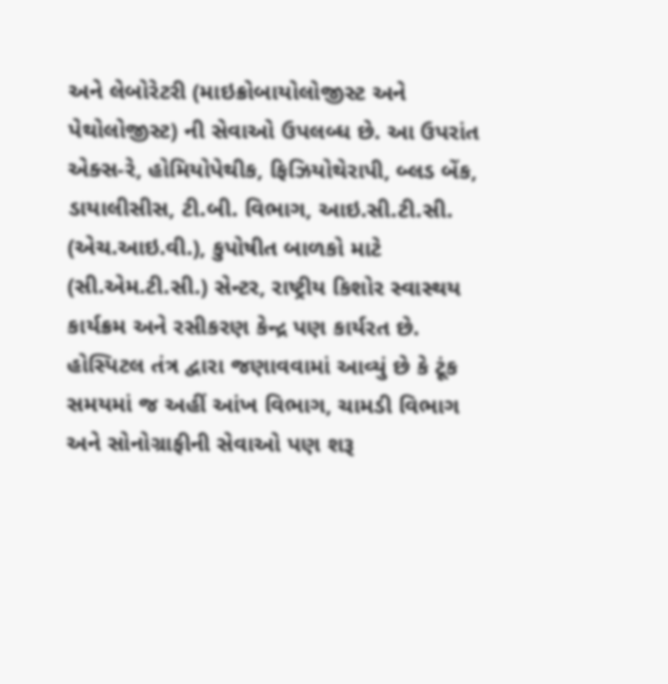અને લેબોરેટરી (માઇક્રોબાયોલોજીસ્ટ અને પેથોલોજીસ્ટ) ની સેવાઓ ઉપલબ્ધ છે. આ ઉપરાંત એક્સ-રે, હોમિયોપેથીક, ફિઝિયોથેરાપી, બ્લડ બેંક, ડાયાલીસીસ, ટી.બી. વિભાગ, આઇ.સી.ટી.સી. (એચ.આઇ.વી.), કુપોષીત બાળકો માટે (સી.એમ.ટી.સી.) સેન્ટર, રાષ્ટ્રીય કિશોર સ્વાસ્થય કાર્યક્રમ અને રસીકરણ કેન્દ્ર પણ કાર્યરત છે.
હોસ્પિટલ તંત્ર દ્વારા જણાવવામાં આવ્યું છે કે ટૂંક સમયમાં જ અહીં આંખ વિભાગ, ચામડી વિભાગ અને સોનોગ્રાફીની સેવાઓ પણ શરૂ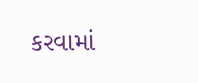કરવામાં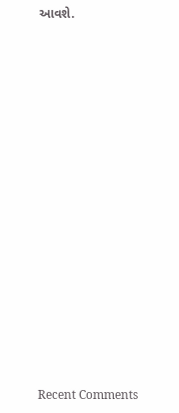આવશે.

















Recent Comments